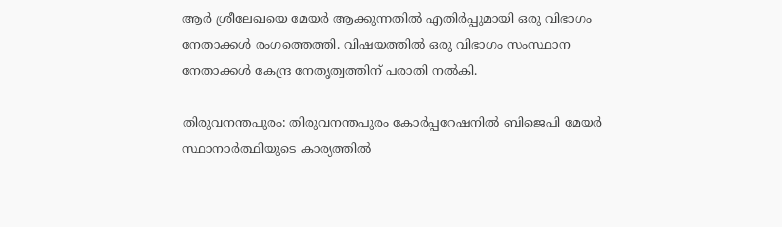ആർ ശ്രീലേഖയെ മേയർ ആക്കുന്നതിൽ എതിർപ്പുമായി ഒരു വിഭാഗം നേതാക്കൾ രംഗത്തെത്തി. വിഷയത്തില്‍ ഒരു വിഭാഗം സംസ്ഥാന നേതാക്കൾ കേന്ദ്ര നേതൃത്വത്തിന് പരാതി നല്‍കി.

തിരുവനന്തപുരം: തിരുവനന്തപുരം കോര്‍പ്പറേഷനില്‍ ബിജെപി മേയര്‍ സ്ഥാനാര്‍ത്ഥിയുടെ കാര്യത്തിൽ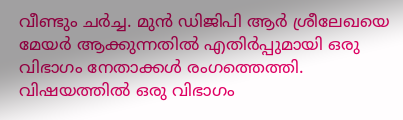വീണ്ടും ചർച്ച. മുൻ ഡിജിപി ആർ ശ്രീലേഖയെ മേയർ ആക്കുന്നതിൽ എതിർപ്പുമായി ഒരു വിഭാഗം നേതാക്കൾ രംഗത്തെത്തി. വിഷയത്തില്‍ ഒരു വിഭാഗം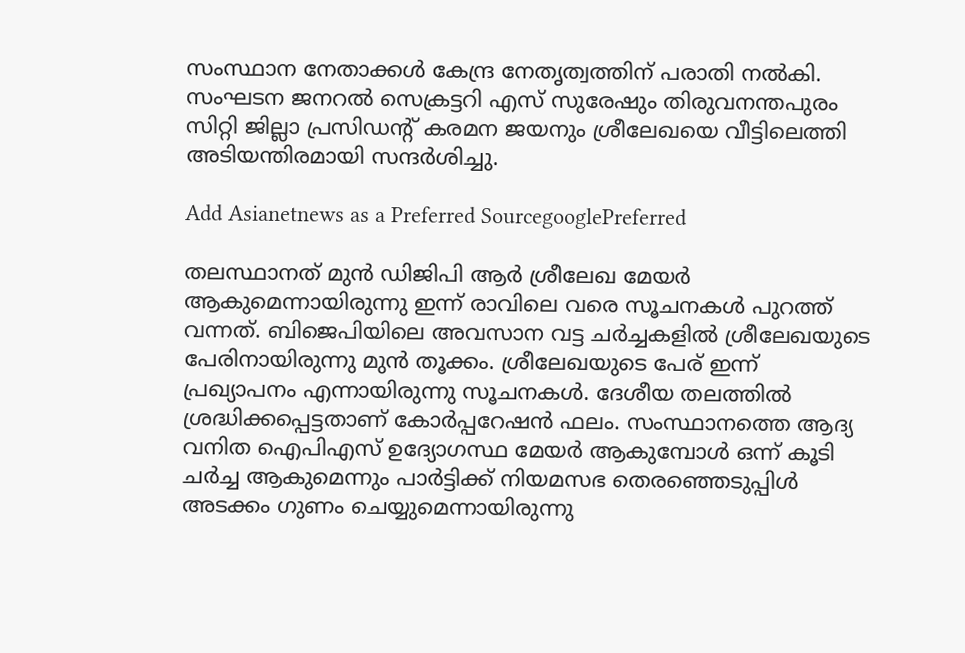സംസ്ഥാന നേതാക്കൾ കേന്ദ്ര നേതൃത്വത്തിന് പരാതി നല്‍കി. സംഘടന ജനറൽ സെക്രട്ടറി എസ് സുരേഷും തിരുവനന്തപുരം സിറ്റി ജില്ലാ പ്രസിഡന്റ്‌ കരമന ജയനും ശ്രീലേഖയെ വീട്ടിലെത്തി അടിയന്തിരമായി സന്ദർശിച്ചു.

Add Asianetnews as a Preferred SourcegooglePreferred

തലസ്ഥാനത് മുൻ ഡിജിപി ആർ ശ്രീലേഖ മേയർ ആകുമെന്നായിരുന്നു ഇന്ന് രാവിലെ വരെ സൂചനകള്‍ പുറത്ത് വന്നത്. ബിജെപിയിലെ അവസാന വട്ട ചർച്ചകളിൽ ശ്രീലേഖയുടെ പേരിനായിരുന്നു മുൻ തൂക്കം. ശ്രീലേഖയുടെ പേര് ഇന്ന് പ്രഖ്യാപനം എന്നായിരുന്നു സൂചനകള്‍. ദേശീയ തലത്തിൽ ശ്രദ്ധിക്കപ്പെട്ടതാണ് കോർപ്പറേഷൻ ഫലം. സംസ്ഥാനത്തെ ആദ്യ വനിത ഐപിഎസ് ഉദ്യോഗസ്ഥ മേയർ ആകുമ്പോൾ ഒന്ന് കൂടി ചർച്ച ആകുമെന്നും പാർട്ടിക്ക് നിയമസഭ തെരഞ്ഞെടുപ്പിൾ അടക്കം ഗുണം ചെയ്യുമെന്നായിരുന്നു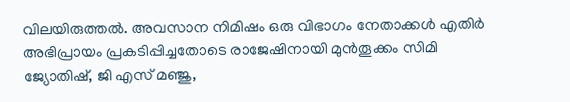വിലയിരുത്തല്‍. അവസാന നിമിഷം ഒരു വിഭാഗം നേതാക്കൾ എതിര്‍ അഭിപ്രായം പ്രകടിപ്പിച്ചതോടെ രാജേഷിനായി മുൻ‌തൂക്കം സിമി ജ്യോതിഷ്, ജി എസ്‌ മഞ്ജു,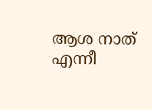ആശ നാത് എന്നീ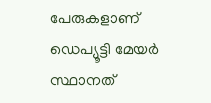പേരുകളാണ് ഡെപ്യൂട്ടി മേയർ സ്ഥാനത്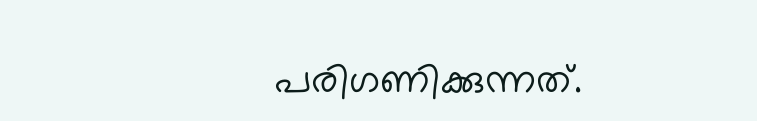പരിഗണിക്കുന്നത്.